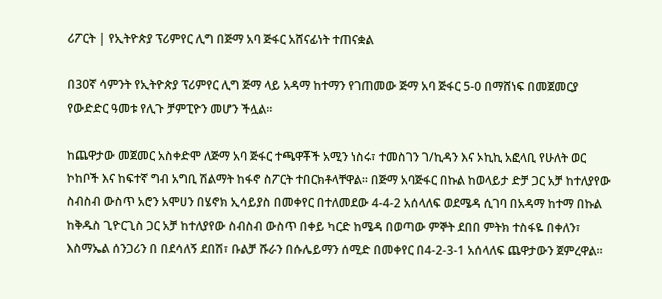ሪፖርት | የኢትዮጵያ ፕሪምየር ሊግ በጅማ አባ ጅፋር አሸናፊነት ተጠናቋል

በ30ኛ ሳምንት የኢትዮጵያ ፕሪምየር ሊግ ጅማ ላይ አዳማ ከተማን የገጠመው ጅማ አባ ጅፋር 5-0 በማሸነፍ በመጀመርያ የውድድር ዓመቱ የሊጉ ቻምፒዮን መሆን ችሏል።

ከጨዋታው መጀመር አስቀድሞ ለጅማ አባ ጅፋር ተጫዋቾች አሚን ነስሩ፣ ተመስገን ገ/ኪዳን እና ኦኪኪ አፎላቢ የሁለት ወር ኮከቦች እና ከፍተኛ ግብ አግቢ ሽልማት ከፋኖ ስፖርት ተበርክቶላቸዋል፡፡ በጅማ አባጅፋር በኩል ከወላይታ ድቻ ጋር አቻ ከተለያየው ስብስብ ውስጥ አሮን አሞሀን በሄኖክ ኢሳይያስ በመቀየር በተለመደው 4-4-2 አሰላለፍ ወደሜዳ ሲገባ በአዳማ ከተማ በኩል ከቅዱስ ጊዮርጊስ ጋር አቻ ከተለያየው ስብስብ ውስጥ በቀይ ካርድ ከሜዳ በወጣው ምኞት ደበበ ምትክ ተስፋዬ በቀለን፣ እስማኤል ሰንጋሪን በ በደሳለኝ ደበሽ፣ ቡልቻ ሹራን በሱሌይማን ሰሚድ በመቀየር በ4-2-3-1 አሰላለፍ ጨዋታውን ጀምረዋል።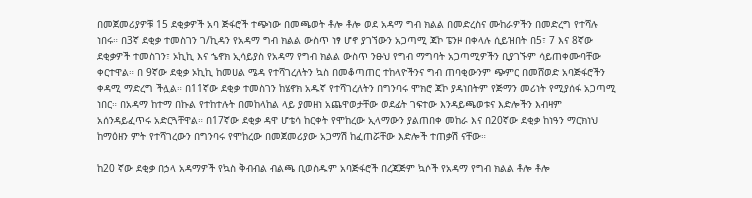በመጀመሪያዎቹ 15 ደቂቃዎች አባ ጅፋሮች ተጭነው በመጫወት ቶሎ ቶሎ ወደ አዳማ ግብ ክልል በመድረስና ሙከራዎችን በመድረግ የተሻሉ ነበሩ። በ3ኛ ደቂቃ ተመስገን ገ/ኪዳን የአዳማ ግብ ክልል ውስጥ ነፃ ሆኖ ያገኘውን አጋጣሚ ጃኮ ፔንዞ በቀላሉ ሲይዝበት በ5፣ 7 እና 8ኛው ደቂቃዎች ተመስገን፣ ኦኪኪ እና ኄኖክ ኢሳይያስ የአዳማ የግብ ክልል ውስጥ ንፁህ የግብ ማግባት አጋጣሚዎችን ቢያገኙም ሳይጠቀሙባቸው ቀርተዋል። በ 9ኛው ደቂቃ ኦኪኪ ከመሀል ሜዳ የተሻገረለትን ኳስ በመቆጣጠር ተከላዮችንና ግብ ጠባቂውንም ጭምር በመሸወድ አባጅፋሮችን ቀዳሚ ማድረግ ችሏል። በ11ኛው ደቂቃ ተመስገን ከሄኖክ አዱኛ የተሻገረለትን በግንባሩ ሞክሮ ጃኮ ያዳነበትም የጅማን መሪነት የሚያሰፋ አጋጣሚ ነበር። በአዳማ ከተማ በኩል የተከተሉት በመከላከል ላይ ያመዘነ አጨዋወታቸው ወደፊት ገፍተው እንዳይጫወቱና እድሎችን እብዛም አሰንዳይፈጥሩ አድርጓቸዋል። በ17ኛው ደቂቃ ዳዋ ሆቴሳ ከርቀት የሞከረው ኢላማውን ያልጠበቀ መከራ እና በ20ኛው ደቂቃ ከነዓን ማርክነህ ከማዕዘን ምት የተሻገረውን በግንባሩ የሞከረው በመጀመሪያው አጋማሽ ከፈጠሯቸው እድሎች ተጠቃሽ ናቸው።

ከ20 ኛው ደቂቃ በኃላ አዳማዎች የኳስ ቅብብል ብልጫ ቢወስዱም አባጅፋሮች በረጃጅም ኳሶች የአዳማ የግብ ክልል ቶሎ ቶሎ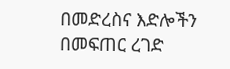በመድረስና እድሎችን በመፍጠር ረገድ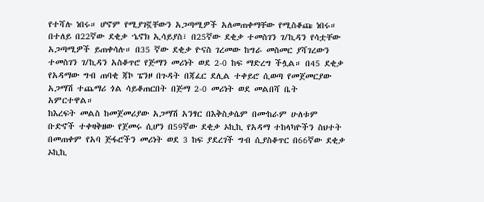የተሻሉ ነበሩ። ሆኖም የሚያገኟቸውን አጋጣሚዎች አለመጠቀማቸው የሚስቆጩ ነበሩ። በተለይ በ22ኛው ደቂቃ ኄኖክ ኢሳይያስ፣ በ25ኛው ደቂቃ ተመስገን ገ/ኪዳን የሳቷቸው አጋጣሚዎች ይጠቀሳሉ። በ35 ኛው ደቂቃ ዮናስ ገረመው ከግራ መስመር ያሻገረውን ተመስገን ገ/ኪዳን አስቆጥሮ የጅማን መሪነት ወደ 2-0 ከፍ ማድረግ ችሏል። በ45 ደቂቃ የአዳማው ግብ ጠባቂ ጃኮ ፔንዞ በጉዳት በጃፈር ደሊል ተቀይሮ ሲወጣ የመጀመርያው አጋማሽ ተጨማሪ ጎል ሳይቆጠርበት በጅማ 2-0 መሪነት ወደ መልበሻ ቤት አምርተዋል።
ከእረፍት መልስ ከመጀመሪያው አጋማሽ አንፃር በእቅስቃሴም በሙከራም ሁለቱም ቡድኖች ተቀዛቅዘው የጀመሩ ሲሆን በ59ኛው ደቂቃ ኦኪኪ የአዳማ ተከላካዮችን ስህተት በመጠቀም የአባ ጅፋሮችን መሪነት ወደ 3 ከፍ ያደረገች ግብ ሲያስቆጥር በ66ኛው ደቂቃ ኦኪኪ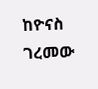ከዮናስ ገረመው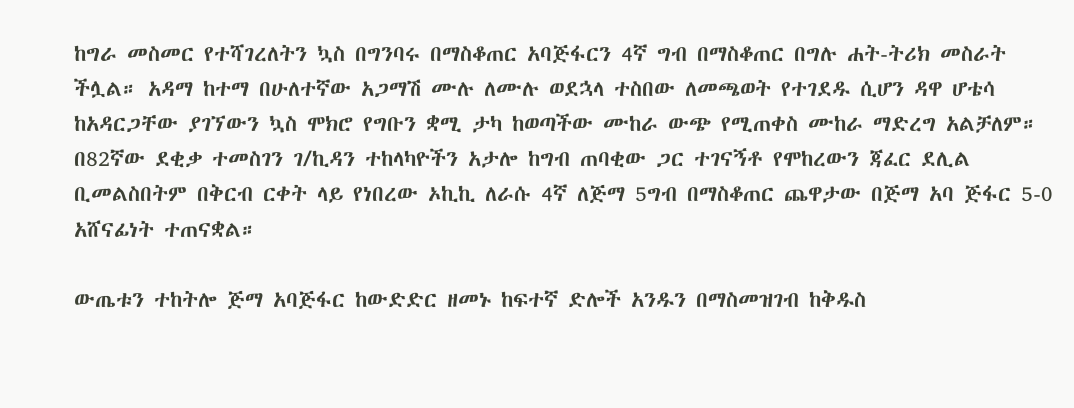ከግራ መስመር የተሻገረለትን ኳስ በግንባሩ በማስቆጠር አባጅፋርን 4ኛ ግብ በማስቆጠር በግሉ ሐት-ትሪክ መስራት ችሏል። አዳማ ከተማ በሁለተኛው አጋማሽ ሙሉ ለሙሉ ወደኋላ ተስበው ለመጫወት የተገደዱ ሲሆን ዳዋ ሆቴሳ ከአዳርጋቸው ያገኘውን ኳስ ሞክሮ የግቡን ቋሚ ታካ ከወጣችው ሙከራ ውጭ የሚጠቀስ ሙከራ ማድረግ አልቻለም። በ82ኛው ደቂቃ ተመስገን ገ/ኪዳን ተከላካዮችን አታሎ ከግብ ጠባቂው ጋር ተገናኝቶ የሞከረውን ጃፈር ደሊል ቢመልስበትም በቅርብ ርቀት ላይ የነበረው ኦኪኪ ለራሱ 4ኛ ለጅማ 5ግብ በማስቆጠር ጨዋታው በጅማ አባ ጅፋር 5-0 አሸናፊነት ተጠናቋል።

ውጤቱን ተከትሎ ጅማ አባጅፋር ከውድድር ዘመኑ ከፍተኛ ድሎች አንዱን በማስመዝገብ ከቅዱስ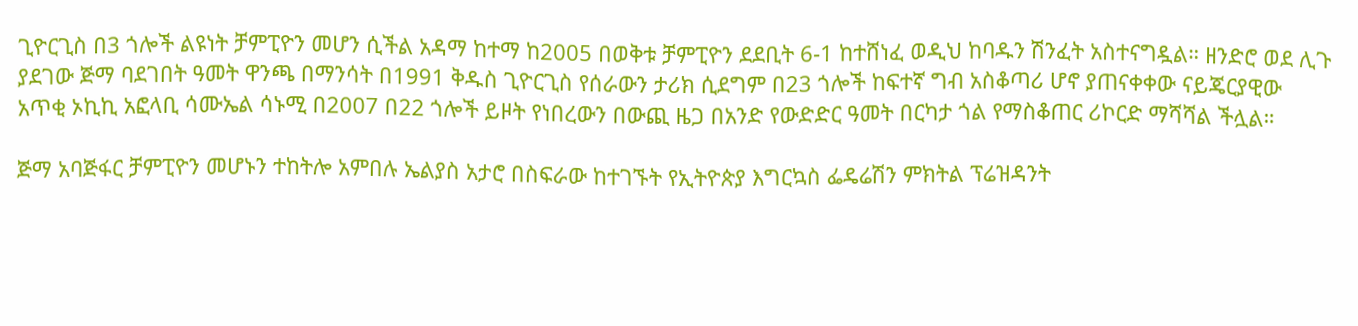ጊዮርጊስ በ3 ጎሎች ልዩነት ቻምፒዮን መሆን ሲችል አዳማ ከተማ ከ2005 በወቅቱ ቻምፒዮን ደደቢት 6-1 ከተሸነፈ ወዲህ ከባዱን ሽንፈት አስተናግዷል። ዘንድሮ ወደ ሊጉ ያደገው ጅማ ባደገበት ዓመት ዋንጫ በማንሳት በ1991 ቅዱስ ጊዮርጊስ የሰራውን ታሪክ ሲደግም በ23 ጎሎች ከፍተኛ ግብ አስቆጣሪ ሆኖ ያጠናቀቀው ናይጄርያዊው አጥቂ ኦኪኪ አፎላቢ ሳሙኤል ሳኑሚ በ2007 በ22 ጎሎች ይዞት የነበረውን በውጪ ዜጋ በአንድ የውድድር ዓመት በርካታ ጎል የማስቆጠር ሪኮርድ ማሻሻል ችሏል።

ጅማ አባጅፋር ቻምፒዮን መሆኑን ተከትሎ አምበሉ ኤልያስ አታሮ በስፍራው ከተገኙት የኢትዮጵያ እግርኳስ ፌዴሬሽን ምክትል ፕሬዝዳንት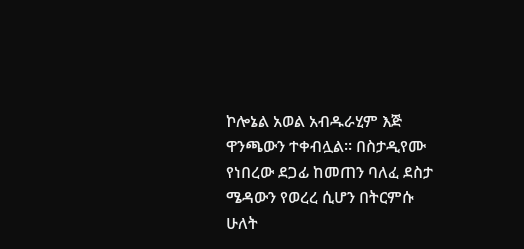ኮሎኔል አወል አብዱራሂም እጅ ዋንጫውን ተቀብሏል። በስታዲየሙ የነበረው ደጋፊ ከመጠን ባለፈ ደስታ ሜዳውን የወረረ ሲሆን በትርምሱ ሁለት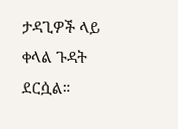ታዳጊዎች ላይ ቀላል ጉዳት ደርሷል።